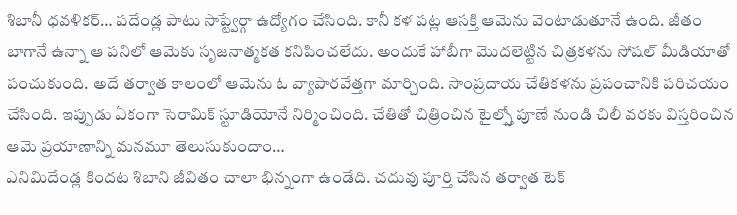శిబానీ ధవళికర్… పదేండ్ల పాటు సాప్ట్వేర్గా ఉద్యోగం చేసింది. కానీ కళ పట్ల ఆసక్తి ఆమెను వెంటాడుతూనే ఉంది. జీతం బాగానే ఉన్నా ఆ పనిలో ఆమెకు సృజనాత్మకత కనిపించలేదు. అందుకే హాబీగా మొదలెట్టిన చిత్రకళను సోషల్ మీడియాతో పంచుకుంది. అదే తర్వాత కాలంలో ఆమెను ఓ వ్యాపారవేత్తగా మార్చింది. సాంప్రదాయ చేతికళను ప్రపంచానికి పరిచయం చేసింది. ఇప్పుడు ఏకంగా సెరామిక్ స్టూడియోనే నిర్మించింది. చేతితో చిత్రించిన టైల్స్తో పూణే నుండి చిలీ వరకు విస్తరించిన ఆమె ప్రయాణాన్ని మనమూ తెలుసుకుందాం…
ఎనిమిదేండ్ల కిందట శిబాని జీవితం చాలా భిన్నంగా ఉండేది. చదువు పూర్తి చేసిన తర్వాత టెక్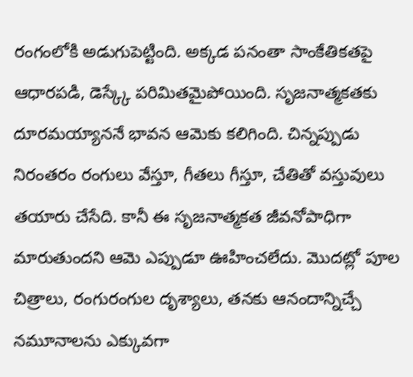రంగంలోకి అడుగుపెట్టింది. అక్కడ పనంతా సాంకేతికతపై ఆధారపడి, డెస్క్కే పరిమితమైపోయింది. సృజనాత్మకతకు దూరమయ్యాననే భావన ఆమెకు కలిగింది. చిన్నప్పుడు నిరంతరం రంగులు వేస్తూ, గీతలు గీస్తూ, చేతితో వస్తువులు తయారు చేసేది. కానీ ఈ సృజనాత్మకత జీవనోపాధిగా మారుతుందని ఆమె ఎప్పుడూ ఊహించలేదు. మొదట్లో పూల చిత్రాలు, రంగురంగుల దృశ్యాలు, తనకు ఆనందాన్నిచ్చే నమూనాలను ఎక్కువగా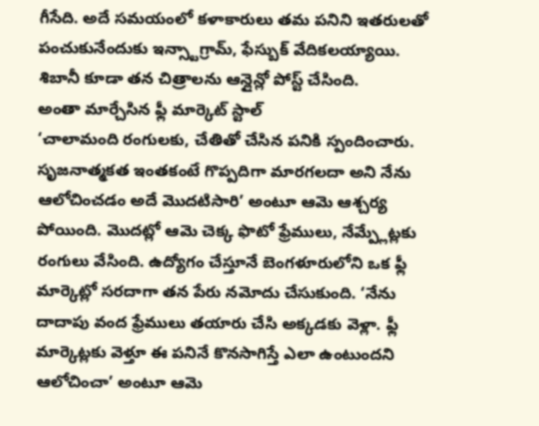గీసేది. అదే సమయంలో కళాకారులు తమ పనిని ఇతరులతో పంచుకునేందుకు ఇన్స్టాగ్రామ్, ఫేస్బుక్ వేదికలయ్యాయి. శిబానీ కూడా తన చిత్రాలను ఆన్లైన్లో పోస్ట్ చేసింది.
అంతా మార్చేసిన ఫ్లీ మార్కెట్ స్టాల్
‘చాలామంది రంగులకు, చేతితో చేసిన పనికి స్పందించారు. సృజనాత్మకత ఇంతకంటే గొప్పదిగా మారగలదా అని నేను ఆలోచించడం అదే మొదటిసారి’ అంటూ ఆమె ఆశ్చర్య పోయింది. మొదట్లో ఆమె చెక్క ఫొటో ఫ్రేములు, నేమ్ప్లేట్లకు రంగులు వేసింది. ఉద్యోగం చేస్తూనే బెంగళూరులోని ఒక ఫ్లీ మార్కెట్లో సరదాగా తన పేరు నమోదు చేసుకుంది. ‘నేను దాదాపు వంద ఫ్రేములు తయారు చేసి అక్కడకు వెళ్లా. ఫ్లీ మార్కెట్లకు వెళ్తూ ఈ పనినే కొనసాగిస్తే ఎలా ఉంటుందని ఆలోచించా’ అంటూ ఆమె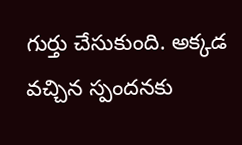గుర్తు చేసుకుంది. అక్కడ వచ్చిన స్పందనకు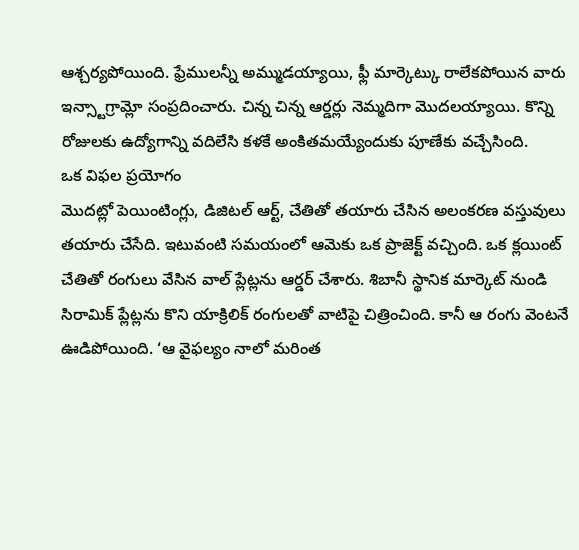ఆశ్చర్యపోయింది. ఫ్రేములన్నీ అమ్ముడయ్యాయి, ఫ్లీ మార్కెట్కు రాలేకపోయిన వారు ఇన్స్టాగ్రామ్లో సంప్రదించారు. చిన్న చిన్న ఆర్డర్లు నెమ్మదిగా మొదలయ్యాయి. కొన్ని రోజులకు ఉద్యోగాన్ని వదిలేసి కళకే అంకితమయ్యేందుకు పూణేకు వచ్చేసింది.
ఒక విఫల ప్రయోగం
మొదట్లో పెయింటింగ్లు, డిజిటల్ ఆర్ట్, చేతితో తయారు చేసిన అలంకరణ వస్తువులు తయారు చేసేది. ఇటువంటి సమయంలో ఆమెకు ఒక ప్రాజెక్ట్ వచ్చింది. ఒక క్లయింట్ చేతితో రంగులు వేసిన వాల్ ప్లేట్లను ఆర్డర్ చేశారు. శిబానీ స్థానిక మార్కెట్ నుండి సిరామిక్ ప్లేట్లను కొని యాక్రిలిక్ రంగులతో వాటిపై చిత్రించింది. కానీ ఆ రంగు వెంటనే ఊడిపోయింది. ‘ఆ వైఫల్యం నాలో మరింత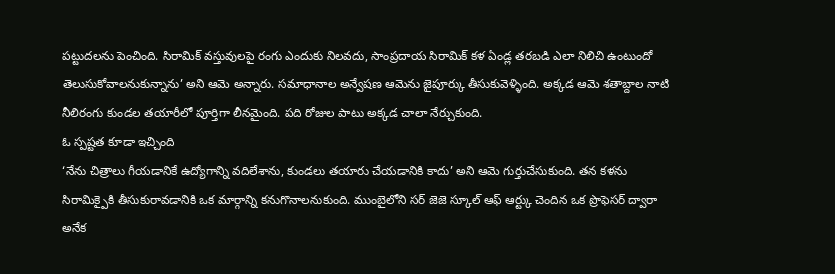పట్టుదలను పెంచింది. సిరామిక్ వస్తువులపై రంగు ఎందుకు నిలవదు, సాంప్రదాయ సిరామిక్ కళ ఏండ్ల తరబడి ఎలా నిలిచి ఉంటుందో తెలుసుకోవాలనుకున్నాను’ అని ఆమె అన్నారు. సమాధానాల అన్వేషణ ఆమెను జైపూర్కు తీసుకువెళ్ళింది. అక్కడ ఆమె శతాబ్దాల నాటి నీలిరంగు కుండల తయారీలో పూర్తిగా లీనమైంది. పది రోజుల పాటు అక్కడ చాలా నేర్చుకుంది.
ఓ స్పష్టత కూడా ఇచ్చింది
‘నేను చిత్రాలు గీయడానికే ఉద్యోగాన్ని వదిలేశాను, కుండలు తయారు చేయడానికి కాదు’ అని ఆమె గుర్తుచేసుకుంది. తన కళను సిరామిక్పైకి తీసుకురావడానికి ఒక మార్గాన్ని కనుగొనాలనుకుంది. ముంబైలోని సర్ జెజె స్కూల్ ఆఫ్ ఆర్ట్కు చెందిన ఒక ప్రొఫెసర్ ద్వారా అనేక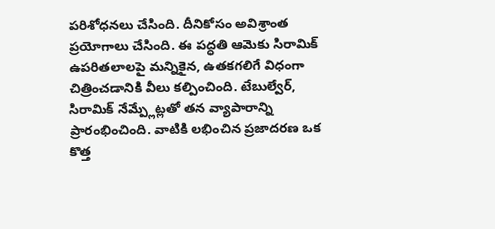పరిశోధనలు చేసింది. దీనికోసం అవిశ్రాంత ప్రయోగాలు చేసింది. ఈ పద్ధతి ఆమెకు సిరామిక్ ఉపరితలాలపై మన్నికైన, ఉతకగలిగే విధంగా చిత్రించడానికి వీలు కల్పించింది. టేబుల్వేర్, సిరామిక్ నేమ్ప్లేట్లతో తన వ్యాపారాన్ని ప్రారంభించింది. వాటికి లభించిన ప్రజాదరణ ఒక కొత్త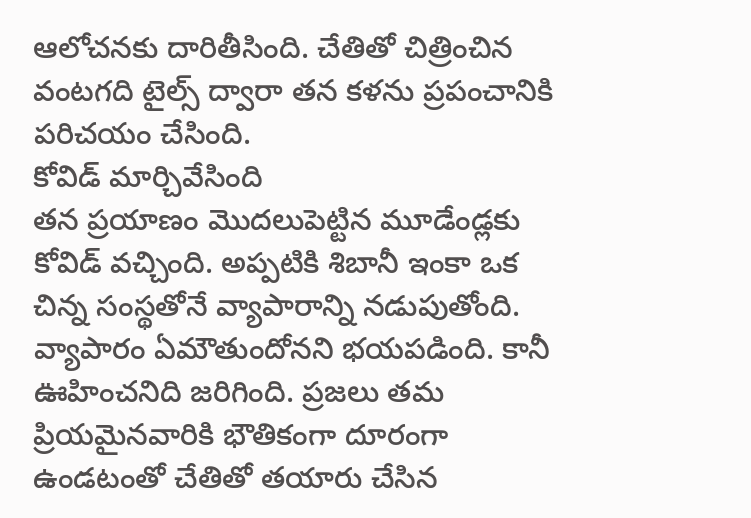ఆలోచనకు దారితీసింది. చేతితో చిత్రించిన వంటగది టైల్స్ ద్వారా తన కళను ప్రపంచానికి పరిచయం చేసింది.
కోవిడ్ మార్చివేసింది
తన ప్రయాణం మొదలుపెట్టిన మూడేండ్లకు కోవిడ్ వచ్చింది. అప్పటికి శిబానీ ఇంకా ఒక చిన్న సంస్థతోనే వ్యాపారాన్ని నడుపుతోంది. వ్యాపారం ఏమౌతుందోనని భయపడింది. కానీ ఊహించనిది జరిగింది. ప్రజలు తమ ప్రియమైనవారికి భౌతికంగా దూరంగా ఉండటంతో చేతితో తయారు చేసిన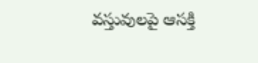వస్తువులపై ఆసక్తి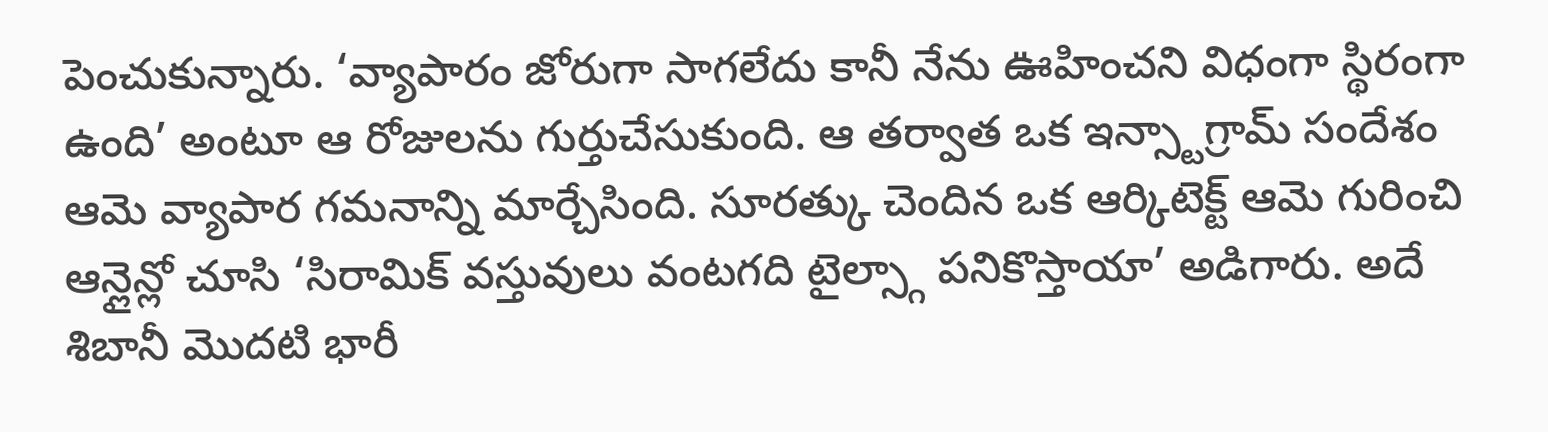పెంచుకున్నారు. ‘వ్యాపారం జోరుగా సాగలేదు కానీ నేను ఊహించని విధంగా స్థిరంగా ఉంది’ అంటూ ఆ రోజులను గుర్తుచేసుకుంది. ఆ తర్వాత ఒక ఇన్స్టాగ్రామ్ సందేశం ఆమె వ్యాపార గమనాన్ని మార్చేసింది. సూరత్కు చెందిన ఒక ఆర్కిటెక్ట్ ఆమె గురించి ఆన్లైన్లో చూసి ‘సిరామిక్ వస్తువులు వంటగది టైల్స్గా పనికొస్తాయా’ అడిగారు. అదే శిబానీ మొదటి భారీ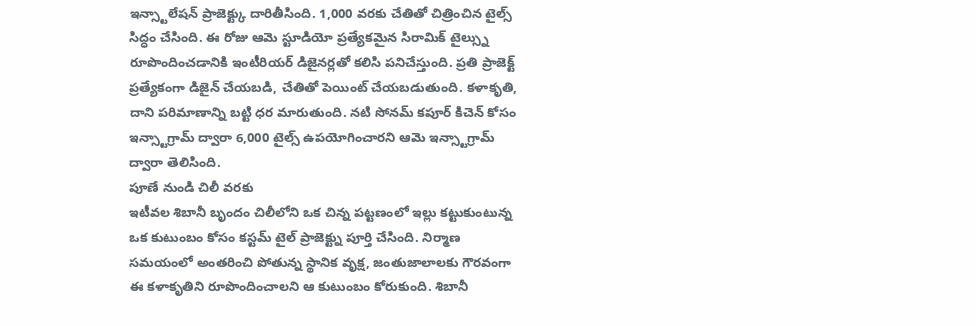ఇన్స్టాలేషన్ ప్రాజెక్ట్కు దారితీసింది. 1,000 వరకు చేతితో చిత్రించిన టైల్స్ సిద్ధం చేసింది. ఈ రోజు ఆమె స్టూడియో ప్రత్యేకమైన సిరామిక్ టైల్స్ను రూపొందించడానికి ఇంటీరియర్ డిజైనర్లతో కలిసి పనిచేస్తుంది. ప్రతి ప్రాజెక్ట్ ప్రత్యేకంగా డిజైన్ చేయబడి, చేతితో పెయింట్ చేయబడుతుంది. కళాకృతి, దాని పరిమాణాన్ని బట్టి ధర మారుతుంది. నటి సోనమ్ కపూర్ కిచెన్ కోసం ఇన్స్టాగ్రామ్ ద్వారా 6,000 టైల్స్ ఉపయోగించారని ఆమె ఇన్స్టాగ్రామ్ ద్వారా తెలిసింది.
పూణే నుండి చిలీ వరకు
ఇటీవల శిబానీ బృందం చిలీలోని ఒక చిన్న పట్టణంలో ఇల్లు కట్టుకుంటున్న ఒక కుటుంబం కోసం కస్టమ్ టైల్ ప్రాజెక్ట్ను పూర్తి చేసింది. నిర్మాణ సమయంలో అంతరించి పోతున్న స్థానిక వృక్ష, జంతుజాలాలకు గౌరవంగా ఈ కళాకృతిని రూపొందించాలని ఆ కుటుంబం కోరుకుంది. శిబానీ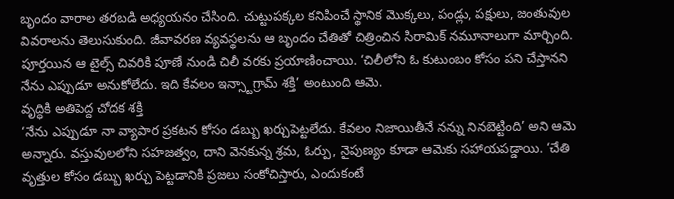బృందం వారాల తరబడి అధ్యయనం చేసింది. చుట్టుపక్కల కనిపించే స్థానిక మొక్కలు, పండ్లు, పక్షులు, జంతువుల వివరాలను తెలుసుకుంది. జీవావరణ వ్యవస్థలను ఆ బృందం చేతితో చిత్రించిన సిరామిక్ నమూనాలుగా మార్చింది. పూర్తయిన ఆ టైల్స్ చివరికి పూణే నుండి చిలీ వరకు ప్రయాణించాయి. ‘చిలీలోని ఓ కుటుంబం కోసం పని చేస్తానని నేను ఎప్పుడూ అనుకోలేదు. ఇది కేవలం ఇన్స్టాగ్రామ్ శక్తి’ అంటుంది ఆమె.
వృద్ధికి అతిపెద్ద చోదక శక్తి
‘నేను ఎప్పుడూ నా వ్యాపార ప్రకటన కోసం డబ్బు ఖర్చుపెట్టలేదు. కేవలం నిజాయితీనే నన్ను నినబెట్టింది’ అని ఆమె అన్నారు. వస్తువులలోని సహజత్వం, దాని వెనకున్న శ్రమ, ఓర్పు, నైపుణ్యం కూడా ఆమెకు సహాయపడ్డాయి. ‘చేతి వృత్తుల కోసం డబ్బు ఖర్చు పెట్టడానికి ప్రజలు సంకోచిస్తారు, ఎందుకంటే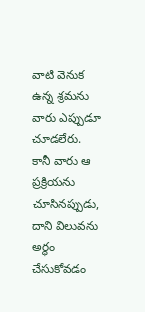వాటి వెనుక ఉన్న శ్రమను వారు ఎప్పుడూ చూడలేరు. కానీ వారు ఆ ప్రక్రియను చూసినప్పుడు, దాని విలువను అర్థం చేసుకోవడం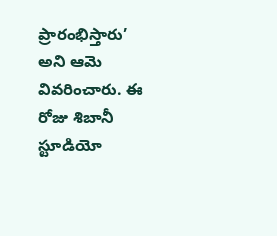ప్రారంభిస్తారు’ అని ఆమె వివరించారు. ఈ రోజు శిబానీ స్టూడియో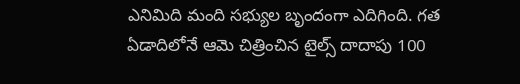ఎనిమిది మంది సభ్యుల బృందంగా ఎదిగింది. గత ఏడాదిలోనే ఆమె చిత్రించిన టైల్స్ దాదాపు 100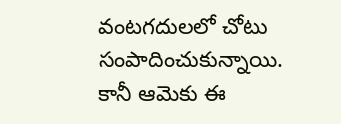వంటగదులలో చోటు సంపాదించుకున్నాయి. కానీ ఆమెకు ఈ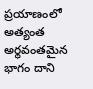ప్రయాణంలో అత్యంత అర్థవంతమైన భాగం దాని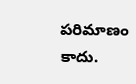పరిమాణం కాదు.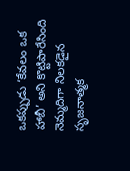ఒకప్పుడు ‘కేవలం ఒక హాబీ’ అని కొట్టిపారేసింది నెమ్మదిగా నిలకడైన సృజనాత్మక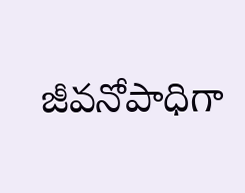జీవనోపాధిగా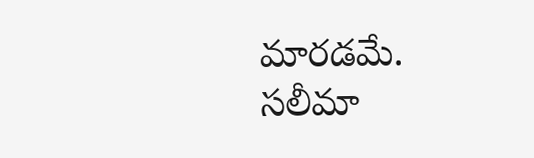మారడమే.
సలీమా